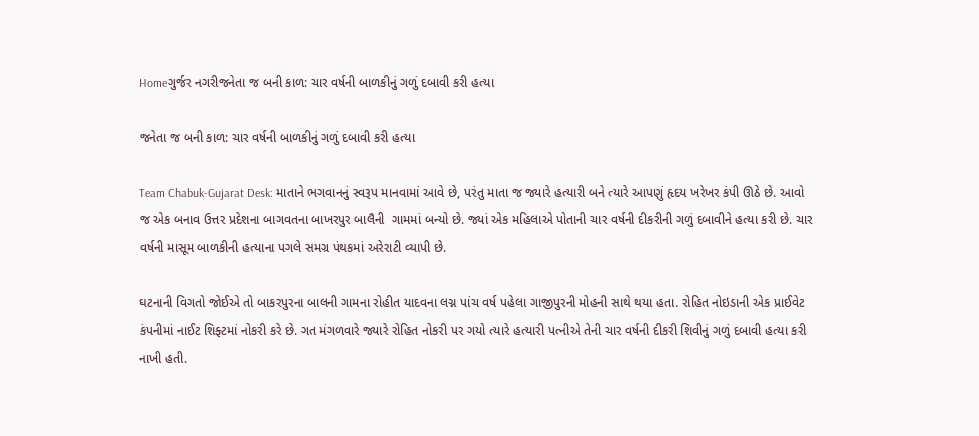Homeગુર્જર નગરીજનેતા જ બની કાળ: ચાર વર્ષની બાળકીનું ગળું દબાવી કરી હત્યા

જનેતા જ બની કાળ: ચાર વર્ષની બાળકીનું ગળું દબાવી કરી હત્યા

Team Chabuk-Gujarat Desk: માતાને ભગવાનનું સ્વરૂપ માનવામાં આવે છે, પરંતુ માતા જ જ્યારે હત્યારી બને ત્યારે આપણું હૃદય ખરેખર કંપી ઊઠે છે. આવો જ એક બનાવ ઉત્તર પ્રદેશના બાગવતના બાખરપુર બાલૈની  ગામમાં બન્યો છે. જ્યાં એક મહિલાએ પોતાની ચાર વર્ષની દીકરીની ગળું દબાવીને હત્યા કરી છે. ચાર વર્ષની માસૂમ બાળકીની હત્યાના પગલે સમગ્ર પંથકમાં અરેરાટી વ્યાપી છે.

ઘટનાની વિગતો જોઈએ તો બાકરપુરના બાલની ગામના રોહીત યાદવના લગ્ન પાંચ વર્ષ પહેલા ગાજીપુરની મોહની સાથે થયા હતા. રોહિત નોઇડાની એક પ્રાઈવેટ કંપનીમાં નાઈટ શિફ્ટમાં નોકરી કરે છે. ગત મંગળવારે જ્યારે રોહિત નોકરી પર ગયો ત્યારે હત્યારી પત્નીએ તેની ચાર વર્ષની દીકરી શિવીનું ગળું દબાવી હત્યા કરી નાખી હતી.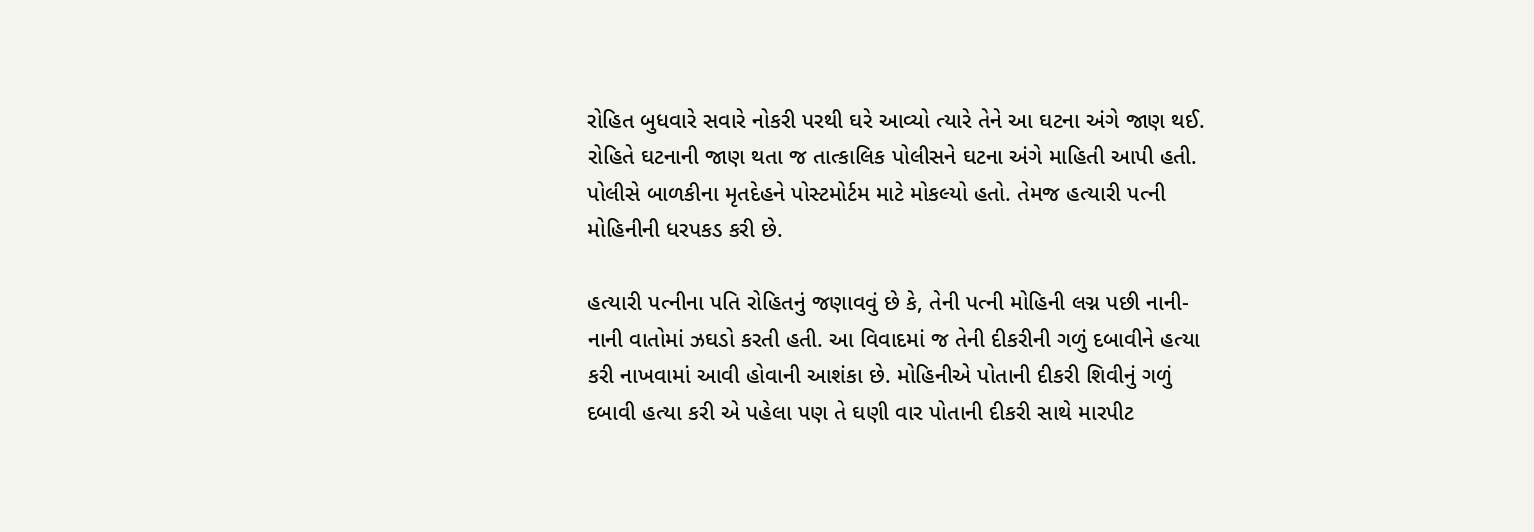રોહિત બુધવારે સવારે નોકરી પરથી ઘરે આવ્યો ત્યારે તેને આ ઘટના અંગે જાણ થઈ. રોહિતે ઘટનાની જાણ થતા જ તાત્કાલિક પોલીસને ઘટના અંગે માહિતી આપી હતી. પોલીસે બાળકીના મૃતદેહને પોસ્ટમોર્ટમ માટે મોકલ્યો હતો. તેમજ હત્યારી પત્ની મોહિનીની ધરપકડ કરી છે.

હત્યારી પત્નીના પતિ રોહિતનું જણાવવું છે કે, તેની પત્ની મોહિની લગ્ન પછી નાની-નાની વાતોમાં ઝઘડો કરતી હતી. આ વિવાદમાં જ તેની દીકરીની ગળું દબાવીને હત્યા કરી નાખવામાં આવી હોવાની આશંકા છે. મોહિનીએ પોતાની દીકરી શિવીનું ગળું દબાવી હત્યા કરી એ પહેલા પણ તે ઘણી વાર પોતાની દીકરી સાથે મારપીટ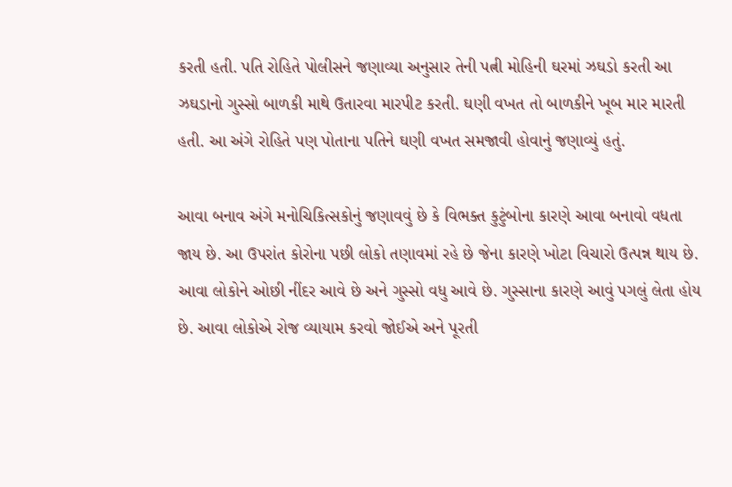કરતી હતી. પતિ રોહિતે પોલીસને જણાવ્યા અનુસાર તેની પત્ની મોહિની ઘરમાં ઝઘડો કરતી આ  ઝઘડાનો ગુસ્સો બાળકી માથે ઉતારવા મારપીટ કરતી. ઘણી વખત તો બાળકીને ખૂબ માર મારતી હતી. આ અંગે રોહિતે પણ પોતાના પતિને ઘણી વખત સમજાવી હોવાનું જણાવ્યું હતું.

આવા બનાવ અંગે મનોચિકિત્સકોનું જણાવવું છે કે વિભક્ત કુટુંબોના કારણે આવા બનાવો વધતા જાય છે. આ ઉપરાંત કોરોના પછી લોકો તણાવમાં રહે છે જેના કારણે ખોટા વિચારો ઉત્પન્ન થાય છે. આવા લોકોને ઓછી નીંદર આવે છે અને ગુસ્સો વધુ આવે છે. ગુસ્સાના કારણે આવું પગલું લેતા હોય છે. આવા લોકોએ રોજ વ્યાયામ કરવો જોઈએ અને પૂરતી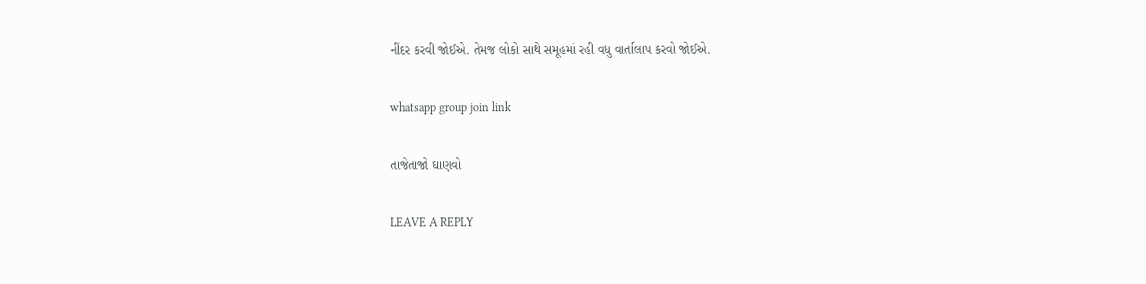નીંદર કરવી જોઈએ. તેમજ લોકો સાથે સમૂહમાં રહી વધુ વાર્તાલાપ કરવો જોઈએ.

whatsapp group join link

તાજેતાજો ઘાણવો

LEAVE A REPLY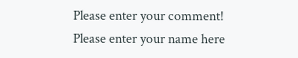Please enter your comment!
Please enter your name here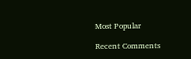Most Popular

Recent Comments